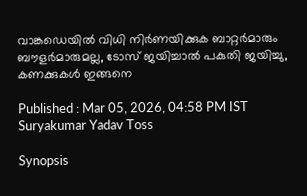വാങ്കഡെയില്‍ വിധി നിര്‍ണയിക്കുക ബാറ്റര്‍മാരും ബൗളര്‍മാരുമല്ല, ടോസ് ജയിച്ചാല്‍ പകുതി ജയിച്ചു, കണക്കുകള്‍ ഇങ്ങനെ

Published : Mar 05, 2026, 04:58 PM IST
Suryakumar Yadav Toss

Synopsis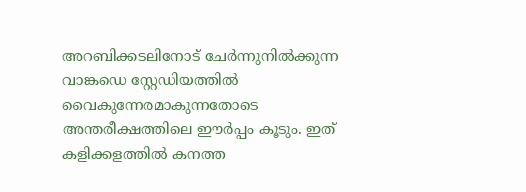അറബിക്കടലിനോട് ചേർന്നുനിൽക്കുന്ന വാങ്കഡെ സ്റ്റേഡിയത്തിൽ വൈകുന്നേരമാകുന്നതോടെ അന്തരീക്ഷത്തിലെ ഈർപ്പം കൂടും. ഇത് കളിക്കളത്തിൽ കനത്ത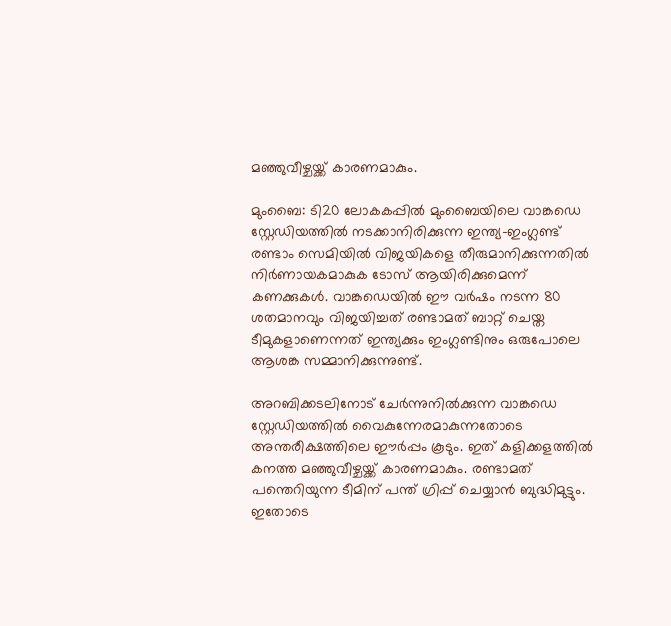മഞ്ഞുവീഴ്ചയ്ക്ക് കാരണമാകും.

മുംബൈ: ടി20 ലോകകപ്പില്‍ മുംബൈയിലെ വാങ്കഡെ സ്റ്റേഡിയത്തിൽ നടക്കാനിരിക്കുന്ന ഇന്ത്യ-ഇംഗ്ലണ്ട് രണ്ടാം സെമിയില്‍ വിജയികളെ തീരുമാനിക്കുന്നതില്‍ നിര്‍ണായകമാകുക ടോസ് ആയിരിക്കുമെന്ന് കണക്കുകൾ. വാങ്കഡെയില്‍ ഈ വര്‍ഷം നടന്ന 80 ശതമാനവും വിജയിച്ചത് രണ്ടാമത് ബാറ്റ് ചെയ്ത ടീമുകളാണെന്നത് ഇന്ത്യക്കും ഇംഗ്ലണ്ടിനും ഒരുപോലെ ആശങ്ക സമ്മാനിക്കുന്നുണ്ട്.

അറബിക്കടലിനോട് ചേർന്നുനിൽക്കുന്ന വാങ്കഡെ സ്റ്റേഡിയത്തിൽ വൈകുന്നേരമാകുന്നതോടെ അന്തരീക്ഷത്തിലെ ഈർപ്പം കൂടും. ഇത് കളിക്കളത്തിൽ കനത്ത മഞ്ഞുവീഴ്ചയ്ക്ക് കാരണമാകും. രണ്ടാമത് പന്തെറിയുന്ന ടീമിന് പന്ത് ഗ്രിപ്പ് ചെയ്യാൻ ബുദ്ധിമുട്ടും. ഇതോടെ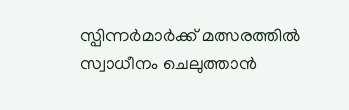സ്പിന്നർമാർക്ക് മത്സരത്തില്‍ സ്വാധീനം ചെലുത്താന്‍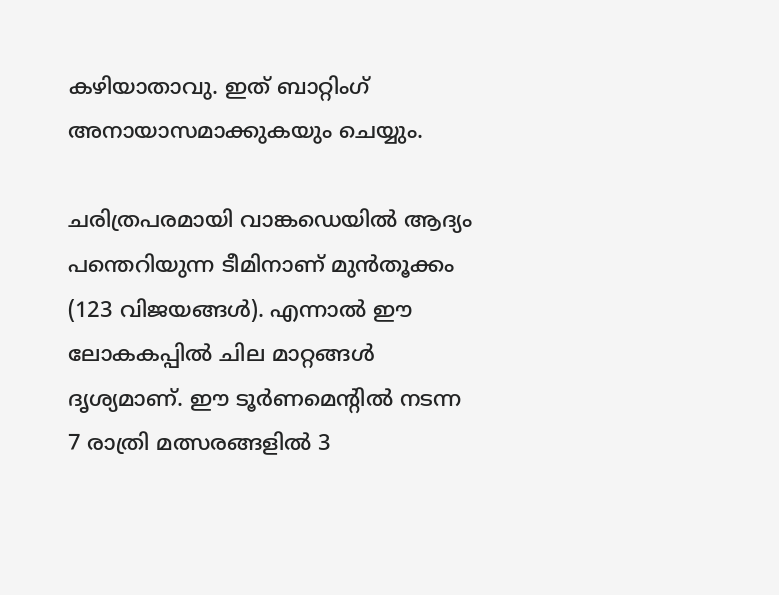കഴിയാതാവു. ഇത് ബാറ്റിംഗ് അനായാസമാക്കുകയും ചെയ്യും.

ചരിത്രപരമായി വാങ്കഡെയിൽ ആദ്യം പന്തെറിയുന്ന ടീമിനാണ് മുൻതൂക്കം (123 വിജയങ്ങൾ). എന്നാൽ ഈ ലോകകപ്പിൽ ചില മാറ്റങ്ങൾ ദൃശ്യമാണ്. ഈ ടൂർണമെന്‍റിൽ നടന്ന 7 രാത്രി മത്സരങ്ങളിൽ 3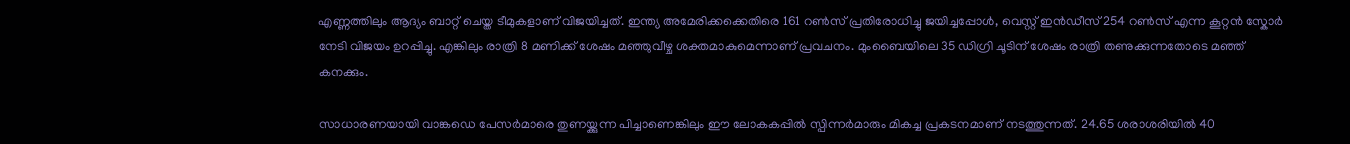എണ്ണത്തിലും ആദ്യം ബാറ്റ് ചെയ്ത ടീമുകളാണ് വിജയിച്ചത്. ഇന്ത്യ അമേരിക്കക്കെതിരെ 161 റൺസ് പ്രതിരോധിച്ചു ജയിച്ചപ്പോൾ, വെസ്റ്റ് ഇൻഡീസ് 254 റൺസ് എന്ന കൂറ്റൻ സ്കോർ നേടി വിജയം ഉറപ്പിച്ചു. എങ്കിലും രാത്രി 8 മണിക്ക് ശേഷം മഞ്ഞുവീഴ്ച ശക്തമാകുമെന്നാണ് പ്രവചനം. മുംബൈയിലെ 35 ഡിഗ്രി ചൂടിന് ശേഷം രാത്രി തണുക്കുന്നതോടെ മഞ്ഞ് കനക്കും.

സാധാരണയായി വാങ്കഡെ പേസർമാരെ തുണയ്ക്കുന്ന പിച്ചാണെങ്കിലും ഈ ലോകകപ്പിൽ സ്പിന്നർമാരും മികച്ച പ്രകടനമാണ് നടത്തുന്നത്. 24.65 ശരാശരിയില്‍ 40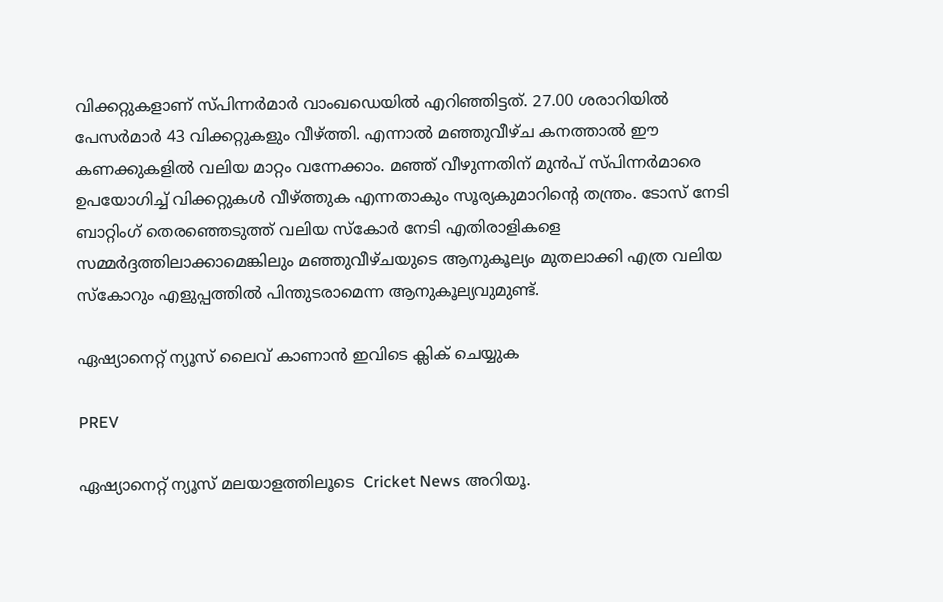വിക്കറ്റുകളാണ് സ്പിന്നർമാർ വാംഖഡെയില്‍ എറിഞ്ഞിട്ടത്. 27.00 ശരാറിയില്‍ പേസർമാർ 43 വിക്കറ്റുകളും വീഴ്ത്തി. എന്നാല്‍ മഞ്ഞുവീഴ്ച കനത്താൽ ഈ കണക്കുകളിൽ വലിയ മാറ്റം വന്നേക്കാം. മഞ്ഞ് വീഴുന്നതിന് മുൻപ് സ്പിന്നർമാരെ ഉപയോഗിച്ച് വിക്കറ്റുകൾ വീഴ്ത്തുക എന്നതാകും സൂര്യകുമാറിന്‍റെ തന്ത്രം. ടോസ് നേടി ബാറ്റിംഗ് തെരഞ്ഞെടുത്ത് വലിയ സ്കോര്‍ നേടി എതിരാളികളെ സമ്മര്‍ദ്ദത്തിലാക്കാമെങ്കിലും മഞ്ഞുവീഴ്ചയുടെ ആനുകൂല്യം മുതലാക്കി എത്ര വലിയ സ്കോറും എളുപ്പത്തിൽ പിന്തുടരാമെന്ന ആനുകൂല്യവുമുണ്ട്.

ഏഷ്യാനെറ്റ് ന്യൂസ് ലൈവ് കാണാന്‍ ഇവിടെ ക്ലിക് ചെയ്യുക

PREV

ഏഷ്യാനെറ്റ് ന്യൂസ് മലയാളത്തിലൂടെ  Cricket News അറിയൂ.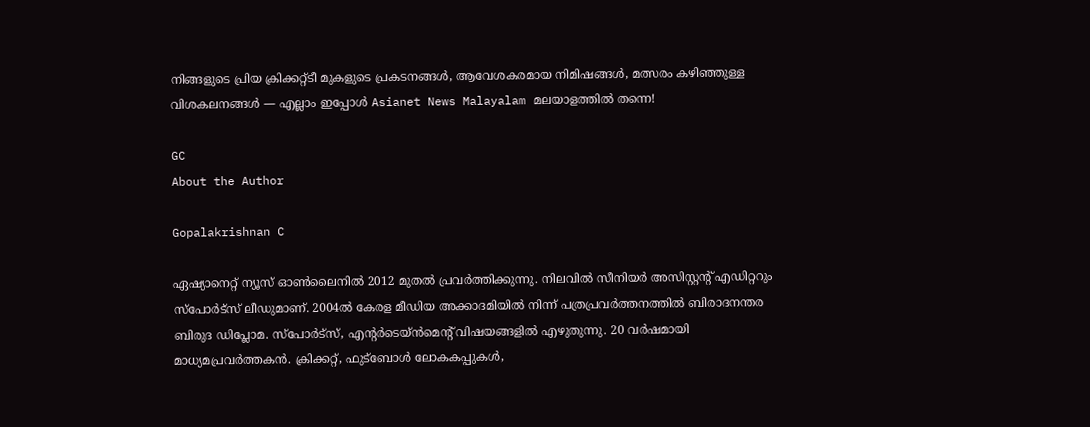നിങ്ങളുടെ പ്രിയ ക്രിക്കറ്റ്ടീ മുകളുടെ പ്രകടനങ്ങൾ, ആവേശകരമായ നിമിഷങ്ങൾ, മത്സരം കഴിഞ്ഞുള്ള വിശകലനങ്ങൾ — എല്ലാം ഇപ്പോൾ Asianet News Malayalam മലയാളത്തിൽ തന്നെ!

GC
About the Author

Gopalakrishnan C

ഏഷ്യാനെറ്റ് ന്യൂസ് ഓണ്‍ലൈനില്‍ 2012 മുതല്‍ പ്രവര്‍ത്തിക്കുന്നു. നിലവില്‍ സീനിയര്‍ അസിസ്റ്റന്‍റ് എഡിറ്ററും സ്പോർട്സ് ലീഡുമാണ്. 2004ൽ കേരള മീഡിയ അക്കാദമിയില്‍ നിന്ന് പത്രപ്രവര്‍ത്തനത്തില്‍ ബിരാദനന്തര ബിരുദ ഡിപ്ലോമ. സ്പോര്‍ട്സ്, എന്‍റര്‍ടെയ്ൻമെന്‍റ് വിഷയങ്ങളില്‍ എഴുതുന്നു. 20 വര്‍ഷമായി മാധ്യമപ്രവര്‍ത്തകൻ. ക്രിക്കറ്റ്, ഫുട്ബോള്‍ ലോകകപ്പുകൾ,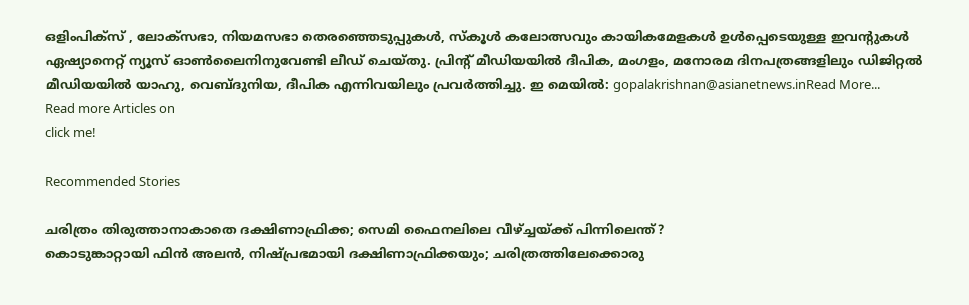ഒളിംപിക്സ് , ലോക്സഭാ, നിയമസഭാ തെരഞ്ഞെടുപ്പുകള്‍, സ്കൂള്‍ കലോത്സവും കായികമേളകള്‍ ഉള്‍പ്പെടെയുള്ള ഇവന്‍റുകള്‍ ഏഷ്യാനെറ്റ് ന്യൂസ് ഓണ്‍ലൈനിനുവേണ്ടി ലീഡ് ചെയ്തു. പ്രിന്‍റ് മീഡിയയില്‍ ദീപിക, മംഗളം, മനോരമ ദിനപത്രങ്ങളിലും ഡിജിറ്റൽ മീഡിയയില്‍ യാഹു, വെബ്ദുനിയ, ദീപിക എന്നിവയിലും പ്രവര്‍ത്തിച്ചു. ഇ മെയില്‍: gopalakrishnan@asianetnews.inRead More...
Read more Articles on
click me!

Recommended Stories

ചരിത്രം തിരുത്താനാകാതെ ദക്ഷിണാഫ്രിക്ക; സെമി ഫൈനലിലെ വീഴ്ച്ചയ്ക്ക് പിന്നിലെന്ത്?
കൊടുങ്കാറ്റായി ഫിൻ അലൻ, നിഷ്പ്രഭമായി ദക്ഷിണാഫ്രിക്കയും; ചരിത്രത്തിലേക്കൊരു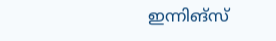ഇന്നിങ്സ്